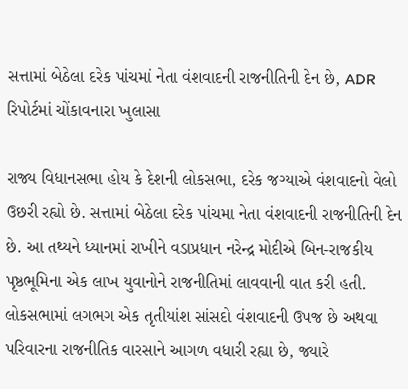સત્તામાં બેઠેલા દરેક પાંચમાં નેતા વંશવાદની રાજનીતિની દેન છે, ADR રિપોર્ટમાં ચોંકાવનારા ખુલાસા

રાજ્ય વિધાનસભા હોય કે દેશની લોકસભા, દરેક જગ્યાએ વંશવાદનો વેલો ઉછરી રહ્યો છે. સત્તામાં બેઠેલા દરેક પાંચમા નેતા વંશવાદની રાજનીતિની દેન છે. આ તથ્યને ધ્યાનમાં રાખીને વડાપ્રધાન નરેન્દ્ર મોદીએ બિન-રાજકીય પૃષ્ઠભૂમિના એક લાખ યુવાનોને રાજનીતિમાં લાવવાની વાત કરી હતી. લોકસભામાં લગભગ એક તૃતીયાંશ સાંસદો વંશવાદની ઉપજ છે અથવા પરિવારના રાજનીતિક વારસાને આગળ વધારી રહ્યા છે, જ્યારે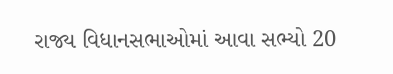રાજ્ય વિધાનસભાઓમાં આવા સભ્યો 20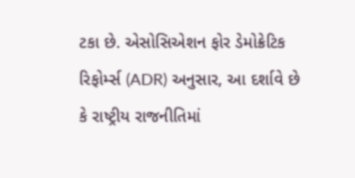ટકા છે. એસોસિએશન ફોર ડેમોક્રેટિક રિફોર્મ્સ (ADR) અનુસાર, આ દર્શાવે છે કે રાષ્ટ્રીય રાજનીતિમાં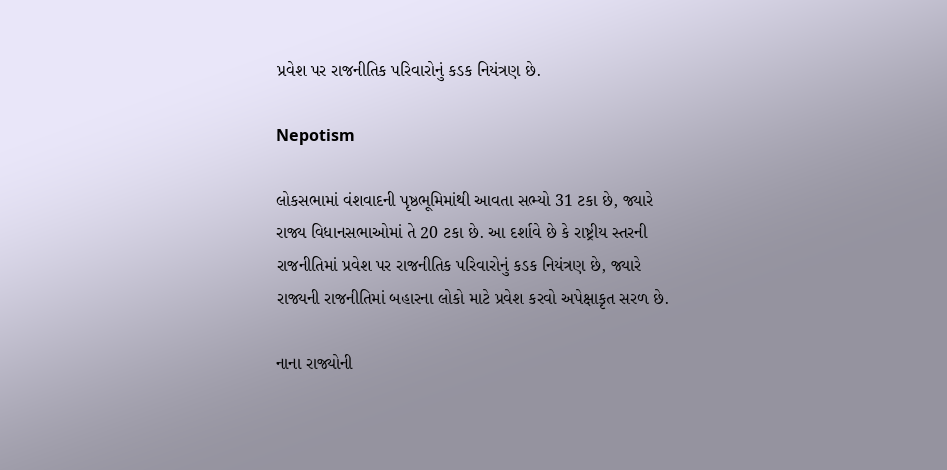પ્રવેશ પર રાજનીતિક પરિવારોનું કડક નિયંત્રણ છે.

Nepotism

લોકસભામાં વંશવાદની પૃષ્ઠભૂમિમાંથી આવતા સભ્યો 31 ટકા છે, જ્યારે રાજ્ય વિધાનસભાઓમાં તે 20 ટકા છે. આ દર્શાવે છે કે રાષ્ટ્રીય સ્તરની રાજનીતિમાં પ્રવેશ પર રાજનીતિક પરિવારોનું કડક નિયંત્રણ છે, જ્યારે રાજ્યની રાજનીતિમાં બહારના લોકો માટે પ્રવેશ કરવો અપેક્ષાકૃત સરળ છે.

નાના રાજ્યોની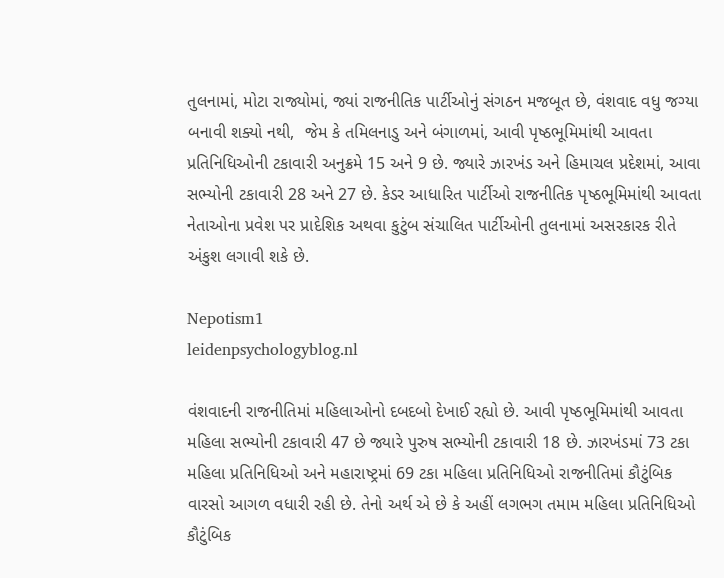તુલનામાં, મોટા રાજ્યોમાં, જ્યાં રાજનીતિક પાર્ટીઓનું સંગઠન મજબૂત છે, વંશવાદ વધુ જગ્યા બનાવી શક્યો નથી,  જેમ કે તમિલનાડુ અને બંગાળમાં, આવી પૃષ્ઠભૂમિમાંથી આવતા પ્રતિનિધિઓની ટકાવારી અનુક્રમે 15 અને 9 છે. જ્યારે ઝારખંડ અને હિમાચલ પ્રદેશમાં, આવા સભ્યોની ટકાવારી 28 અને 27 છે. કેડર આધારિત પાર્ટીઓ રાજનીતિક પૃષ્ઠભૂમિમાંથી આવતા નેતાઓના પ્રવેશ પર પ્રાદેશિક અથવા કુટુંબ સંચાલિત પાર્ટીઓની તુલનામાં અસરકારક રીતે અંકુશ લગાવી શકે છે.

Nepotism1
leidenpsychologyblog.nl

વંશવાદની રાજનીતિમાં મહિલાઓનો દબદબો દેખાઈ રહ્યો છે. આવી પૃષ્ઠભૂમિમાંથી આવતા મહિલા સભ્યોની ટકાવારી 47 છે જ્યારે પુરુષ સભ્યોની ટકાવારી 18 છે. ઝારખંડમાં 73 ટકા મહિલા પ્રતિનિધિઓ અને મહારાષ્ટ્રમાં 69 ટકા મહિલા પ્રતિનિધિઓ રાજનીતિમાં કૌટુંબિક વારસો આગળ વધારી રહી છે. તેનો અર્થ એ છે કે અહીં લગભગ તમામ મહિલા પ્રતિનિધિઓ કૌટુંબિક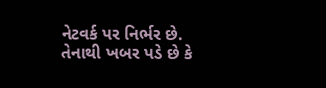નેટવર્ક પર નિર્ભર છે. તેનાથી ખબર પડે છે કે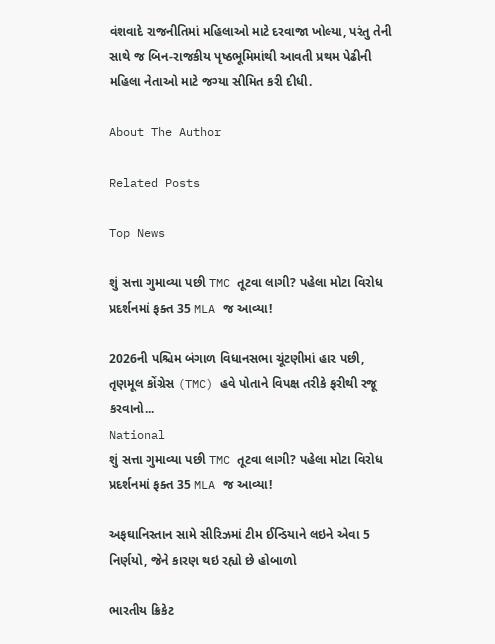વંશવાદે રાજનીતિમાં મહિલાઓ માટે દરવાજા ખોલ્યા, પરંતુ તેની સાથે જ બિન-રાજકીય પૃષ્ઠભૂમિમાંથી આવતી પ્રથમ પેઢીની મહિલા નેતાઓ માટે જગ્યા સીમિત કરી દીધી.

About The Author

Related Posts

Top News

શું સત્તા ગુમાવ્યા પછી TMC તૂટવા લાગી? પહેલા મોટા વિરોધ પ્રદર્શનમાં ફક્ત 35 MLA જ આવ્યા!

2026ની પશ્ચિમ બંગાળ વિધાનસભા ચૂંટણીમાં હાર પછી, તૃણમૂલ કોંગ્રેસ (TMC) હવે પોતાને વિપક્ષ તરીકે ફરીથી રજૂ કરવાનો...
National
શું સત્તા ગુમાવ્યા પછી TMC તૂટવા લાગી? પહેલા મોટા વિરોધ પ્રદર્શનમાં ફક્ત 35 MLA જ આવ્યા!

અફઘાનિસ્તાન સામે સીરિઝમાં ટીમ ઈન્ડિયાને લઇને એવા 5 નિર્ણયો, જેને કારણ થઇ રહ્યો છે હોબાળો

ભારતીય ક્રિકેટ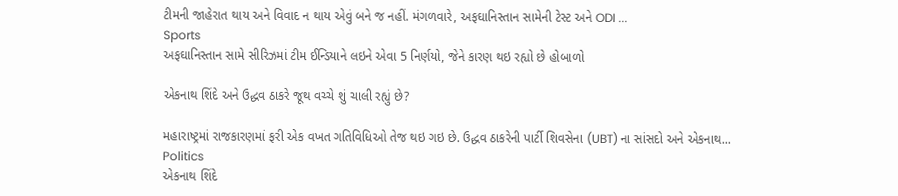ટીમની જાહેરાત થાય અને વિવાદ ન થાય એવું બને જ નહીં. મંગળવારે, અફઘાનિસ્તાન સામેની ટેસ્ટ અને ODI ...
Sports
અફઘાનિસ્તાન સામે સીરિઝમાં ટીમ ઈન્ડિયાને લઇને એવા 5 નિર્ણયો, જેને કારણ થઇ રહ્યો છે હોબાળો

એકનાથ શિંદે અને ઉદ્ધવ ઠાકરે જૂથ વચ્ચે શું ચાલી રહ્યું છે?

મહારાષ્ટ્રમાં રાજકારણમાં ફરી એક વખત ગતિવિધિઓ તેજ થઇ ગઇ છે. ઉદ્ધવ ઠાકરેની પાર્ટી શિવસેના (UBT) ના સાંસદો અને એકનાથ...
Politics
એકનાથ શિંદે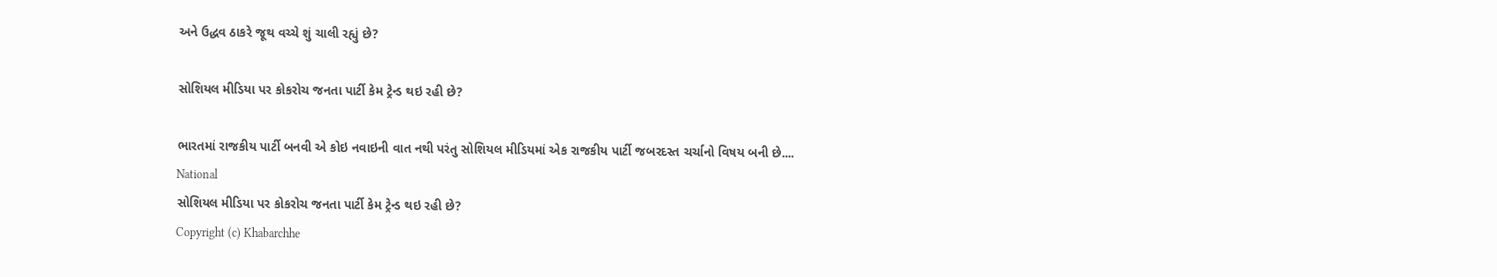અને ઉદ્ધવ ઠાકરે જૂથ વચ્ચે શું ચાલી રહ્યું છે?

સોશિયલ મીડિયા પર કોકરોચ જનતા પાર્ટી કેમ ટ્રેન્ડ થઇ રહી છે?

ભારતમાં રાજકીય પાર્ટી બનવી એ કોઇ નવાઇની વાત નથી પરંતુ સોશિયલ મીડિયમાં એક રાજકીય પાર્ટી જબરદસ્ત ચર્ચાનો વિષય બની છે....
National
સોશિયલ મીડિયા પર કોકરોચ જનતા પાર્ટી કેમ ટ્રેન્ડ થઇ રહી છે?
Copyright (c) Khabarchhe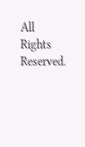All Rights Reserved.